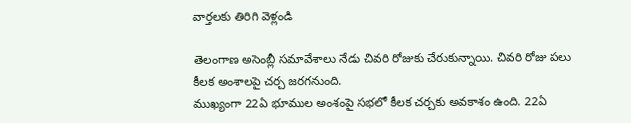వార్తలకు తిరిగి వెళ్లండి

తెలంగాణ అసెంబ్లీ సమావేశాలు నేడు చివరి రోజుకు చేరుకున్నాయి. చివరి రోజు పలు కీలక అంశాలపై చర్చ జరగనుంది.
ముఖ్యంగా 22ఏ భూముల అంశంపై సభలో కీలక చర్చకు అవకాశం ఉంది. 22ఏ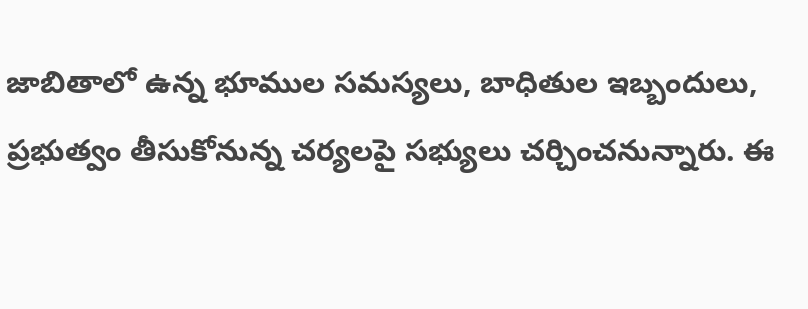జాబితాలో ఉన్న భూముల సమస్యలు, బాధితుల ఇబ్బందులు, ప్రభుత్వం తీసుకోనున్న చర్యలపై సభ్యులు చర్చించనున్నారు. ఈ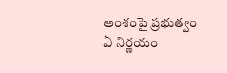అంశంపై ప్రభుత్వం ఏ నిర్ణయం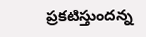ప్రకటిస్తుందన్న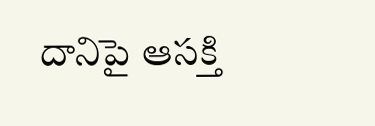దానిపై ఆసక్తి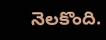నెలకొంది.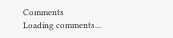Comments
Loading comments...